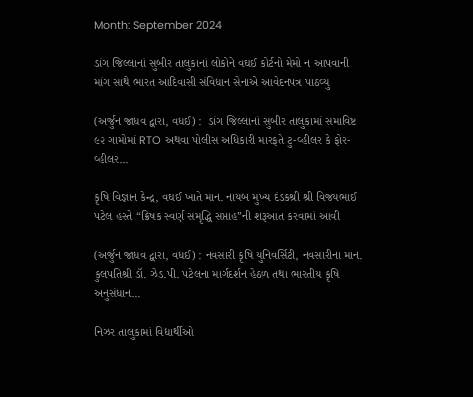Month: September 2024

ડાંગ જિલ્લાનાં સુબીર તાલુકાનાં લોકોને વઘઈ કોર્ટનો મેમો ન આપવાની માંગ સાથે ભારત આદિવાસી સંવિધાન સેનાએ આવેદનપત્ર પાઠવ્યુ

(અર્જુન જાધવ દ્વારા, વધઈ) :  ડાંગ જિલ્લાનાં સુબીર તાલુકામાં સમાવિષ્ટ ૯૨ ગામોમાં RTO અથવા પોલીસ અધિકારી મારફતે ટુ-વ્હીલર કે ફોર-વ્હીલર...

કૃષિ વિજ્ઞાન કેન્દ્ર, વઘઈ ખાતે માન. નાયબ મુખ્ય દંડકશ્રી શ્રી વિજયભાઈ પટેલ હસ્તે “ક્રિષક સ્વર્ણ સમૃદ્ધિ સપ્તાહ”ની શરૂઆત કરવામાં આવી

(અર્જુન જાધવ દ્વારા, વધઈ) : નવસારી કૃષિ યુનિવર્સિટી, નવસારીના માન. કુલપતિશ્રી ડૉ. ઝેડ.પી. પટેલના માર્ગદર્શન હેઠળ તથા ભારતીય કૃષિ અનુસંધાન...

નિઝર તાલુકામાં વિદ્યાર્થીઓ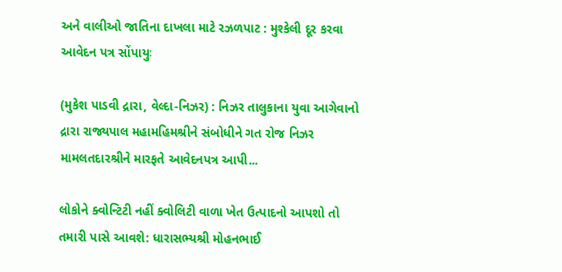અને વાલીઓ જાતિના દાખલા માટે રઝળપાટ : મુશ્કેલી દૂર કરવા આવેદન પત્ર સોંપાયુઃ

(મુકેશ પાડવી દ્રારા, વેલ્દા-નિઝર) : નિઝર તાલુકાના યુવા આગેવાનો દ્રારા રાજ્યપાલ મહામહિમશ્રીને સંબોધીને ગત રોજ નિઝર મામલતદારશ્રીને મારફતે આવેદનપત્ર આપી...

લોકોને ક્વોન્ટિટી નહીં ક્વોલિટી વાળા ખેત ઉત્પાદનો આપશો તો તમારી પાસે આવશે: ધારાસભ્યશ્રી મોહનભાઈ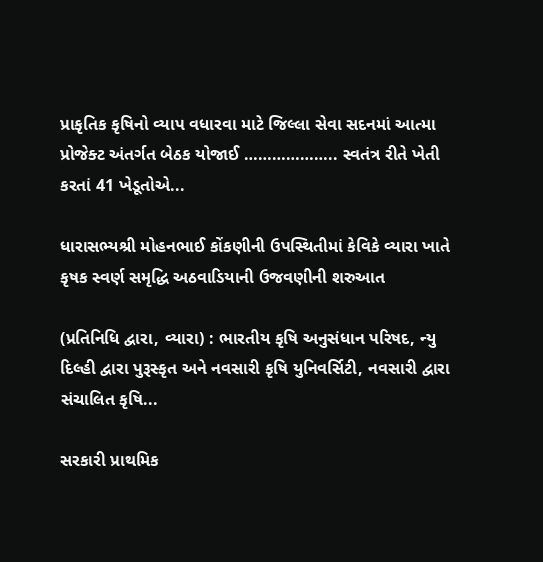પ્રાકૃતિક કૃષિનો વ્યાપ વધારવા માટે જિલ્લા સેવા સદનમાં આત્મા પ્રોજેક્ટ અંતર્ગત બેઠક યોજાઈ ……………….. સ્વતંત્ર રીતે ખેતી કરતાં 41 ખેડૂતોએ...

ધારાસભ્યશ્રી મોહનભાઈ કોંકણીની ઉપસ્થિતીમાં કેવિકે વ્યારા ખાતે કૃષક સ્વર્ણ સમૃદ્ધિ અઠવાડિયાની ઉજવણીની શરુઆત

(પ્રતિનિધિ દ્વારા, વ્યારા) : ભારતીય કૃષિ અનુસંધાન પરિષદ, ન્યુ દિલ્હી દ્વારા પુરૂસ્કૃત અને નવસારી કૃષિ યુનિવર્સિટી, નવસારી દ્વારા સંચાલિત કૃષિ...

સરકારી પ્રાથમિક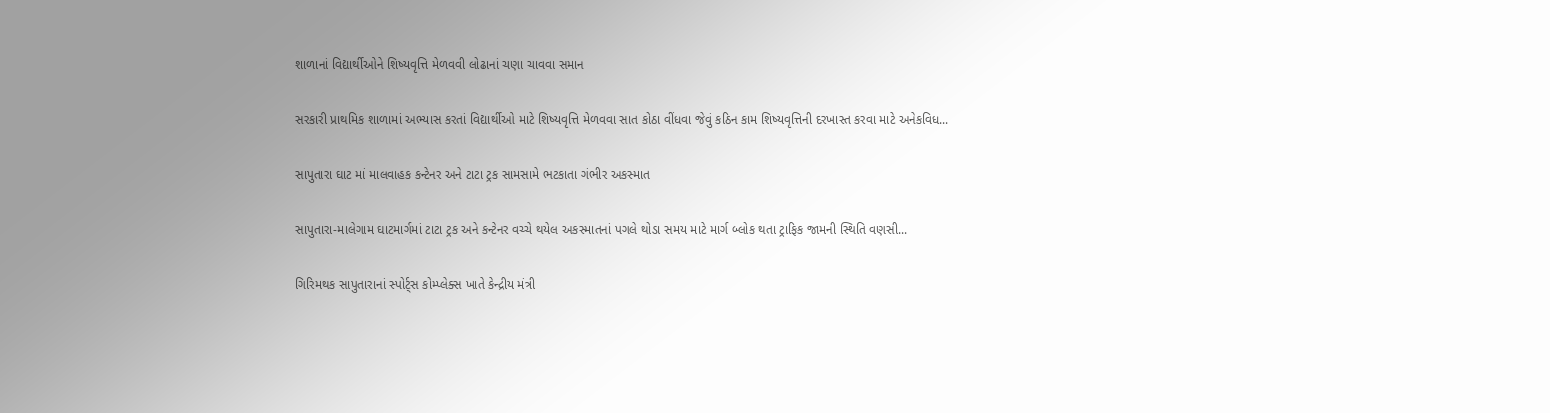શાળાનાં વિદ્યાર્થીઓને શિષ્યવૃત્તિ મેળવવી લોઢાનાં ચણા ચાવવા સમાન

સરકારી પ્રાથમિક શાળામાં અભ્યાસ કરતાં વિદ્યાર્થીઓ માટે શિષ્યવૃત્તિ મેળવવા સાત કોઠા વીંધવા જેવું કઠિન કામ શિષ્યવૃત્તિની દરખાસ્ત કરવા માટે અનેકવિધ...

સાપુતારા ઘાટ માં માલવાહક કન્ટેનર અને ટાટા ટ્રક સામસામે ભટકાતા ગંભીર અકસ્માત

સાપુતારા-માલેગામ ઘાટમાર્ગમાં ટાટા ટ્રક અને કન્ટેનર વચ્ચે થયેલ અકસ્માતનાં પગલે થોડા સમય માટે માર્ગ બ્લોક થતા ટ્રાફિક જામની સ્થિતિ વણસી...

ગિરિમથક સાપુતારાનાં સ્પોર્ટ્સ કોમ્પ્લેક્સ ખાતે કેન્દ્રીય મંત્રી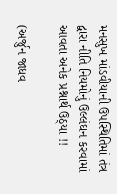મનસુખ માંડવીયાની ઉપસ્થિતિમાં તંત્ર દ્વારા નીતિ નિયમોનું ઉલ્લંઘન કરવામાં આવતા અનેક પ્રશ્નાર્થ ઉઠ્યા !!

(અર્જુન જાધવ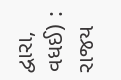દ્વારા, વધઈ) :  રાજય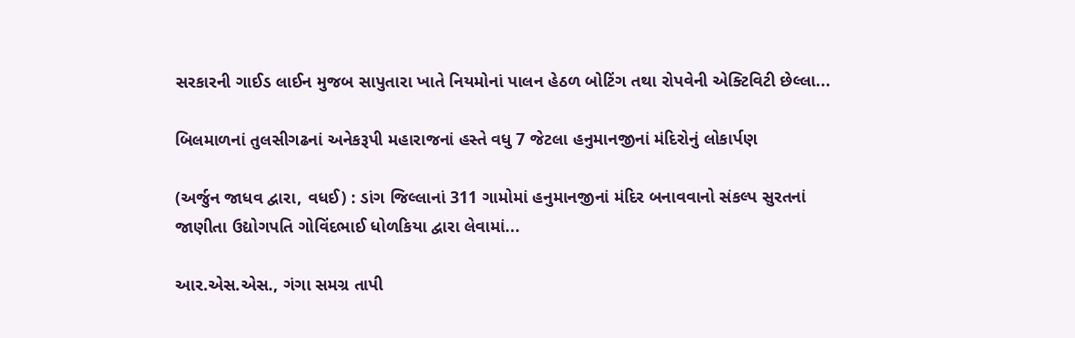સરકારની ગાઈડ લાઈન મુજબ સાપુતારા ખાતે નિયમોનાં પાલન હેઠળ બોટિંગ તથા રોપવેની એક્ટિવિટી છેલ્લા...

બિલમાળનાં તુલસીગઢનાં અનેકરૂપી મહારાજનાં હસ્તે વધુ 7 જેટલા હનુમાનજીનાં મંદિરોનું લોકાર્પણ

(અર્જુન જાધવ દ્વારા, વધઈ) : ડાંગ જિલ્લાનાં 311 ગામોમાં હનુમાનજીનાં મંદિર બનાવવાનો સંકલ્પ સુરતનાં જાણીતા ઉદ્યોગપતિ ગોવિંદભાઈ ધોળકિયા દ્વારા લેવામાં...

આર.એસ.એસ., ગંગા સમગ્ર તાપી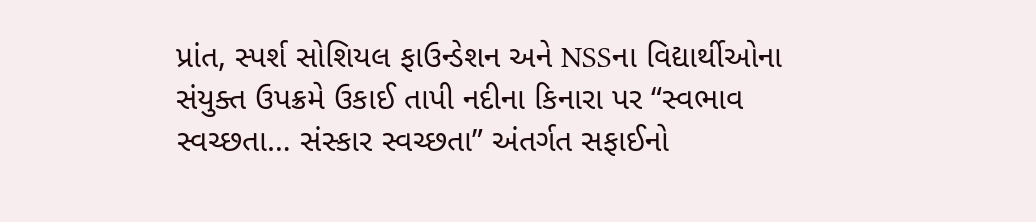પ્રાંત, સ્પર્શ સોશિયલ ફાઉન્ડેશન અને NSSના વિદ્યાર્થીઓના સંયુક્ત ઉપક્રમે ઉકાઈ તાપી નદીના કિનારા પર “સ્વભાવ સ્વચ્છતા… સંસ્કાર સ્વચ્છતા” અંતર્ગત સફાઈનો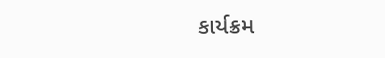કાર્યક્રમ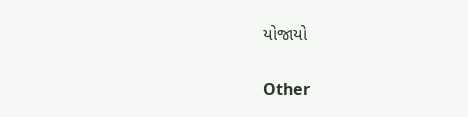યોજાયો

Other